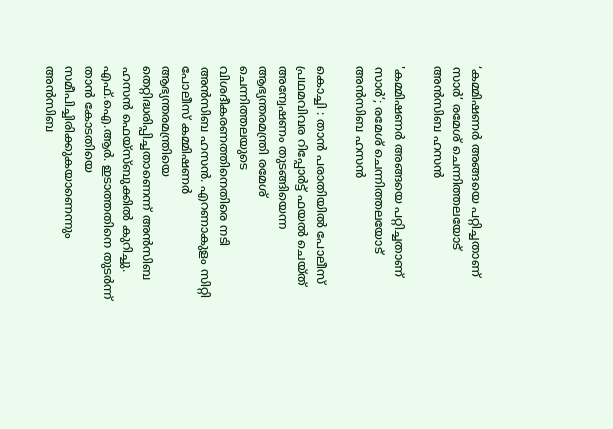‘കമ്മിഷണർ അങ്ങയെ പറ്റിച്ചതാണ് സാർ’ രമേശ് ചെന്നിത്തലയോട് അൻസിബ ഹസൻ

'കമ്മിഷണർ അങ്ങയെ പറ്റിച്ചതാണ് സാർ’; രമേശ് ചെന്നിത്തലയോട് അൻസിബ ഹസൻ

കൊച്ചി : താൻ പരാതിയിൽ പോലീസ് പ്രഥമവിവര റിപ്പോർട്ട് ഫയൽ ചെയ്ത് അന്വേഷണം തുടങ്ങിയെന്ന ആഭ്യന്തരമന്ത്രി രമേശ് ചെന്നിത്തലയുടെ വിശദീകരണത്തിനെതിരെ നടി അൻസിബ ഹസൻ. എറണാകുളം സിറ്റി പോലീസ് കമ്മിഷണർ ആഭ്യന്തരമന്ത്രിയെ തെറ്റിദ്ധരിപ്പിച്ചതാണെന്ന് അൻസിബ ഹസൻ ഫെയ്‌സ്ബുക്കിൽ കുറിച്ചു. എഫ്.ഐ.ആർ. ഇടാത്തതിനെ തുടർന്ന് താൻ കോടതിയെ സമീപിച്ചിരിക്കുകയാണെന്നും അൻസിബ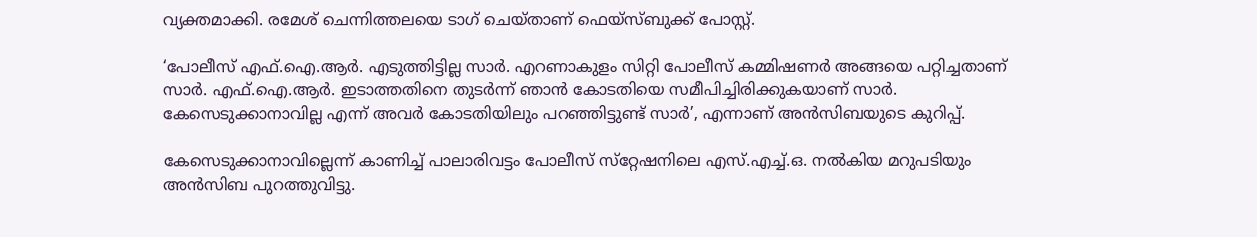വ്യക്തമാക്കി. രമേശ് ചെന്നിത്തലയെ ടാഗ് ചെയ്താണ് ഫെയ്‌സ്ബുക്ക് പോസ്റ്റ്.

‘പോലീസ് എഫ്.ഐ.ആർ. എടുത്തിട്ടില്ല സാർ. എറണാകുളം സിറ്റി പോലീസ് കമ്മിഷണർ അങ്ങയെ പറ്റിച്ചതാണ് സാർ. എഫ്.ഐ.ആർ. ഇടാത്തതിനെ തുടർന്ന് ഞാൻ കോടതിയെ സമീപിച്ചിരിക്കുകയാണ് സാർ. കേസെടുക്കാനാവില്ല എന്ന് അവർ കോടതിയിലും പറഞ്ഞിട്ടുണ്ട് സാർ’, എന്നാണ് അൻസിബയുടെ കുറിപ്പ്.

കേസെടുക്കാനാവില്ലെന്ന് കാണിച്ച് പാലാരിവട്ടം പോലീസ് സ്‌റ്റേഷനിലെ എസ്.എച്ച്.ഒ. നൽകിയ മറുപടിയും അൻസിബ പുറത്തുവിട്ടു.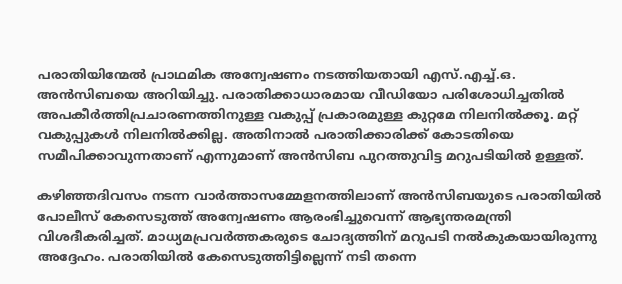പരാതിയിന്മേൽ പ്രാഥമിക അന്വേഷണം നടത്തിയതായി എസ്.എച്ച്.ഒ. അൻസിബയെ അറിയിച്ചു. പരാതിക്കാധാരമായ വീഡിയോ പരിശോധിച്ചതിൽ അപകീർത്തിപ്രചാരണത്തിനുള്ള വകുപ്പ് പ്രകാരമുള്ള കുറ്റമേ നിലനിൽക്കൂ. മറ്റ് വകുപ്പുകൾ നിലനിൽക്കില്ല. അതിനാൽ പരാതിക്കാരിക്ക് കോടതിയെ സമീപിക്കാവുന്നതാണ് എന്നുമാണ് അൻസിബ പുറത്തുവിട്ട മറുപടിയിൽ ഉള്ളത്.

കഴിഞ്ഞദിവസം നടന്ന വാർത്താസമ്മേളനത്തിലാണ് അൻസിബയുടെ പരാതിയിൽ പോലീസ് കേസെടുത്ത് അന്വേഷണം ആരംഭിച്ചുവെന്ന് ആഭ്യന്തരമന്ത്രി വിശദീകരിച്ചത്. മാധ്യമപ്രവർത്തകരുടെ ചോദ്യത്തിന് മറുപടി നൽകുകയായിരുന്നു അദ്ദേഹം. പരാതിയിൽ കേസെടുത്തിട്ടില്ലെന്ന് നടി തന്നെ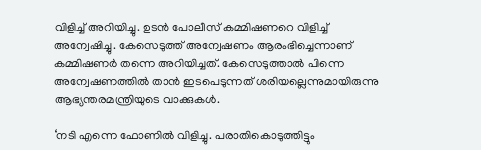വിളിച്ച് അറിയിച്ചു. ഉടൻ പോലീസ് കമ്മിഷണറെ വിളിച്ച് അന്വേഷിച്ചു. കേസെടുത്ത് അന്വേഷണം ആരംഭിച്ചെന്നാണ് കമ്മിഷണർ തന്നെ അറിയിച്ചത്. കേസെടുത്താൽ പിന്നെ അന്വേഷണത്തിൽ താൻ ഇടപെടുന്നത് ശരിയല്ലെന്നുമായിരുന്നു ആഭ്യന്തരമന്ത്രിയുടെ വാക്കുകൾ.

‘നടി എന്നെ ഫോണിൽ വിളിച്ചു. പരാതികൊടുത്തിട്ടും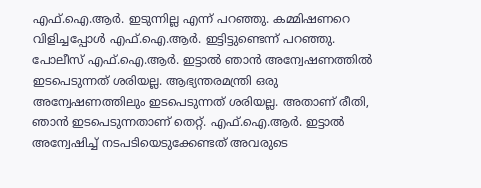എഫ്.ഐ.ആർ. ഇടുന്നില്ല എന്ന് പറഞ്ഞു. കമ്മിഷണറെ വിളിച്ചപ്പോൾ എഫ്.ഐ.ആർ. ഇട്ടിട്ടുണ്ടെന്ന് പറഞ്ഞു. പോലീസ് എഫ്.ഐ.ആർ. ഇട്ടാൽ ഞാൻ അന്വേഷണത്തിൽ ഇടപെടുന്നത് ശരിയല്ല. ആഭ്യന്തരമന്ത്രി ഒരു അന്വേഷണത്തിലും ഇടപെടുന്നത് ശരിയല്ല. അതാണ് രീതി, ഞാൻ ഇടപെടുന്നതാണ് തെറ്റ്. എഫ്.ഐ.ആർ. ഇട്ടാൽ അന്വേഷിച്ച് നടപടിയെടുക്കേണ്ടത് അവരുടെ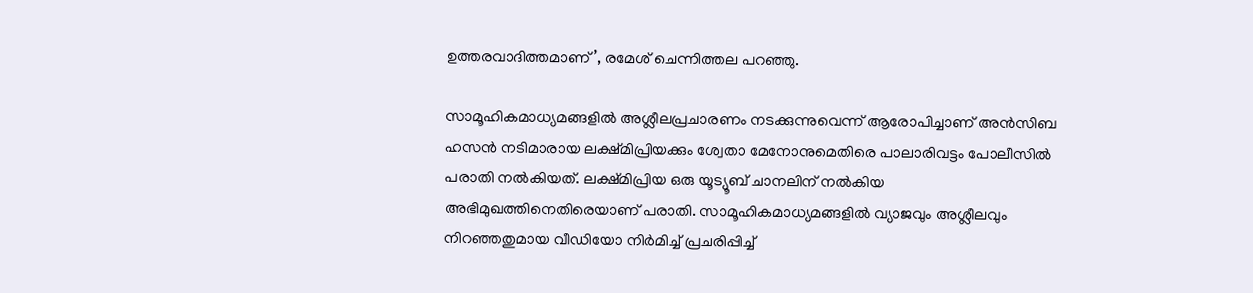ഉത്തരവാദിത്തമാണ്’, രമേശ് ചെന്നിത്തല പറഞ്ഞു.

സാമൂഹികമാധ്യമങ്ങളിൽ അശ്ലീലപ്രചാരണം നടക്കുന്നുവെന്ന് ആരോപിച്ചാണ് അൻസിബ ഹസൻ നടിമാരായ ലക്ഷ്മിപ്രിയക്കും ശ്വേതാ മേനോനുമെതിരെ പാലാരിവട്ടം പോലീസിൽ പരാതി നൽകിയത്. ലക്ഷ്മിപ്രിയ ഒരു യൂട്യൂബ് ചാനലിന് നൽകിയ അഭിമുഖത്തിനെതിരെയാണ് പരാതി. സാമൂഹികമാധ്യമങ്ങളിൽ വ്യാജവും അശ്ലീലവും നിറഞ്ഞതുമായ വീഡിയോ നിർമിച്ച് പ്രചരിപ്പിച്ച്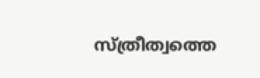സ്ത്രീത്വത്തെ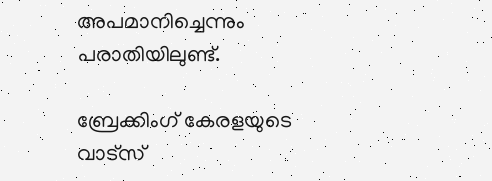അപമാനിച്ചെന്നും പരാതിയിലുണ്ട്.

ബ്രേക്കിംഗ് കേരളയുടെ വാട്സ്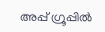അപ്പ് ഗ്രൂപ്പിൽ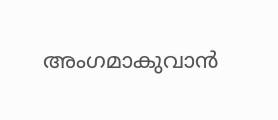അംഗമാകുവാൻ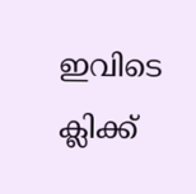ഇവിടെ ക്ലിക്ക്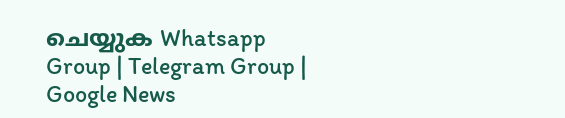ചെയ്യുക Whatsapp Group | Telegram Group | Google News